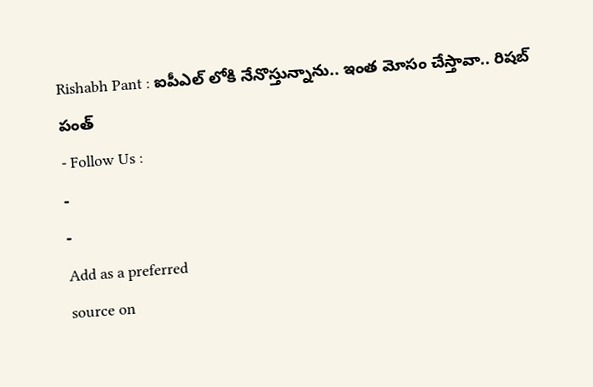Rishabh Pant : ఐపీఎల్ లోకి నేనొస్తున్నాను.. ఇంత మోసం చేస్తావా.. రిషబ్ పంత్
- Follow Us :
-
-
Add as a preferred
source on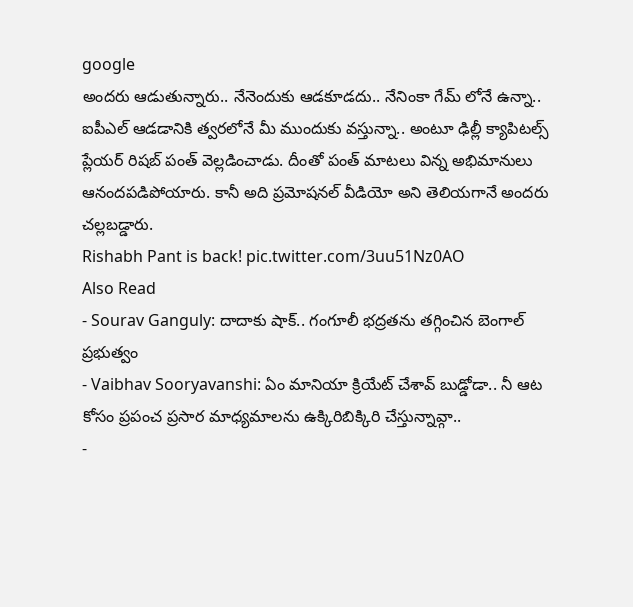google
అందరు ఆడుతున్నారు.. నేనెందుకు ఆడకూడదు.. నేనింకా గేమ్ లోనే ఉన్నా.. ఐపీఎల్ ఆడడానికి త్వరలోనే మీ ముందుకు వస్తున్నా.. అంటూ ఢిల్లీ క్యాపిటల్స్ ప్లేయర్ రిషబ్ పంత్ వెల్లడించాడు. దీంతో పంత్ మాటలు విన్న అభిమానులు ఆనందపడిపోయారు. కానీ అది ప్రమోషనల్ వీడియో అని తెలియగానే అందరు చల్లబడ్డారు.
Rishabh Pant is back! pic.twitter.com/3uu51Nz0AO
Also Read
- Sourav Ganguly: దాదాకు షాక్.. గంగూలీ భద్రతను తగ్గించిన బెంగాల్ ప్రభుత్వం
- Vaibhav Sooryavanshi: ఏం మానియా క్రియేట్ చేశావ్ బుడ్డోడా.. నీ ఆట కోసం ప్రపంచ ప్రసార మాధ్యమాలను ఉక్కిరిబిక్కిరి చేస్తున్నావ్గా..
-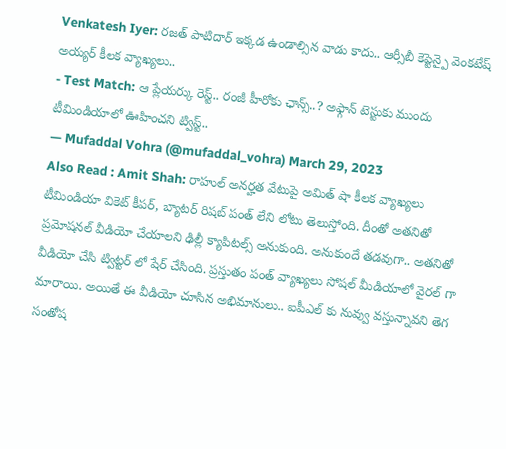Venkatesh Iyer: రజత్ పాటిదార్ ఇక్కడ ఉండాల్సిన వాడు కాదు.. ఆర్సీబీ కెప్టెన్పై వెంకటేష్ అయ్యర్ కీలక వ్యాఖ్యలు..
- Test Match: ఆ ప్లేయర్కు రెస్ట్.. రంజీ హీరోకు ఛాన్స్..? అఫ్గాన్ టెస్టుకు ముందు టీమిండియాలో ఊహించని ట్విస్ట్..
— Mufaddal Vohra (@mufaddal_vohra) March 29, 2023
Also Read : Amit Shah: రాహుల్ అనర్హత వేటుపై అమిత్ షా కీలక వ్యాఖ్యలు
టీమిండియా వికెట్ కీపర్, బ్యాటర్ రిషబ్ పంత్ లేని లోటు తెలుస్తోంది. దీంతో అతనితో ప్రమోషనల్ వీడియో చేయాలని ఢిల్లీ క్యాపిటల్స్ అనుకుంది. అనుకుందే తడవుగా.. అతనితో వీడియో చేసి ట్విట్టర్ లో షేర్ చేసింది. ప్రస్తుతం పంత్ వ్యాఖ్యలు సోషల్ మీడియాలో వైరల్ గా మారాయి. అయితే ఈ వీడియో చూసిన అభిమానులు.. ఐపీఎల్ కు నువ్వు వస్తున్నావని తెగ సంతోష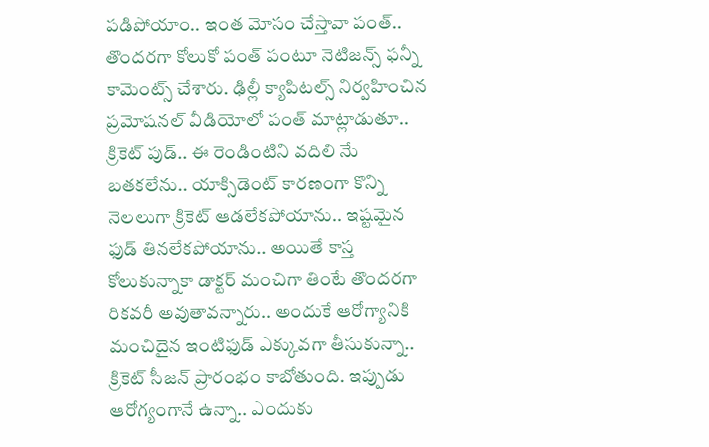పడిపోయాం.. ఇంత మోసం చేస్తావా పంత్.. తొందరగా కోలుకో పంత్ పంటూ నెటిజన్స్ ఫన్నీ కామెంట్స్ చేశారు. ఢిల్లీ క్యాపిటల్స్ నిర్వహించిన ప్రమోషనల్ వీడియోలో పంత్ మాట్లాడుతూ.. క్రికెట్ పుడ్.. ఈ రెండింటిని వదిలి నేు బతకలేను.. యాక్సిడెంట్ కారణంగా కొన్ని నెలలుగా క్రికెట్ ఆడలేకపోయాను.. ఇష్టమైన ఫుడ్ తినలేకపోయాను.. అయితే కాస్త కోలుకున్నాకా డాక్టర్ మంచిగా తింటే తొందరగా రికవరీ అవుతావన్నారు.. అందుకే ఆరోగ్యానికి మంచిదైన ఇంటిఫుడ్ ఎక్కువగా తీసుకున్నా.. క్రికెట్ సీజన్ ప్రారంభం కాబోతుంది. ఇప్పుడు ఆరోగ్యంగానే ఉన్నా.. ఎందుకు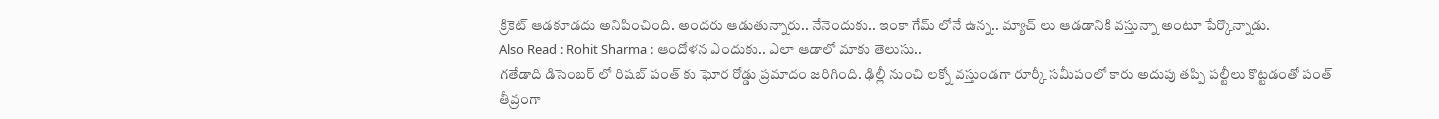క్రికెట్ ఆడకూడదు అనిపించింది. అందరు ఆడుతున్నారు.. నేనెందుకు.. ఇంకా గేమ్ లోనే ఉన్న.. మ్యాచ్ లు ఆడడానికి వస్తున్నా అంటూ పేర్కొన్నాడు.
Also Read : Rohit Sharma : ఆందోళన ఎందుకు.. ఎలా ఆడాలో మాకు తెలుసు..
గతేడాది డిసెంబర్ లో రిషబ్ పంత్ కు ఘోర రోడ్డు ప్రమాదం జరిగింది. ఢిల్లీ నుంచి లక్నో వస్తుండగా రూర్కీ సమీపంలో కారు అదుపు తప్పి పల్టీలు కొట్టడంతో పంత్ తీవ్రంగా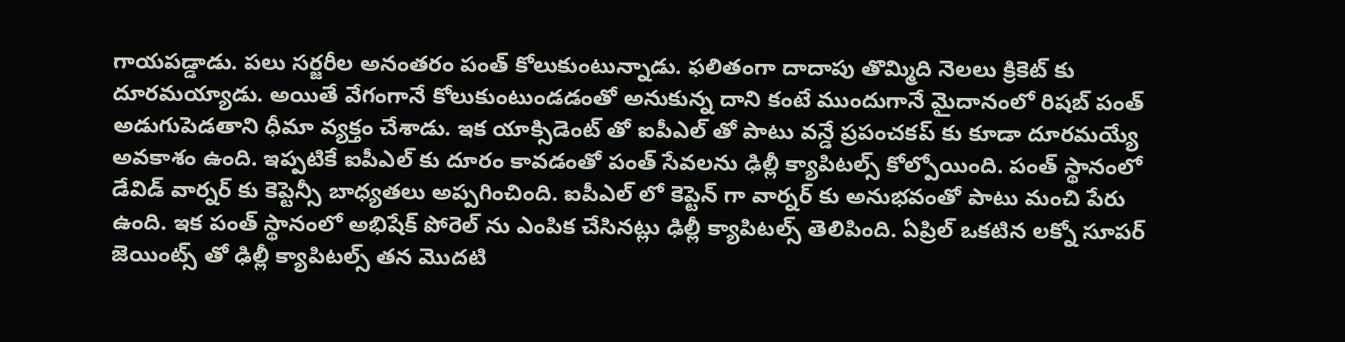గాయపడ్డాడు. పలు సర్జరీల అనంతరం పంత్ కోలుకుంటున్నాడు. ఫలితంగా దాదాపు తొమ్మిది నెలలు క్రికెట్ కు దూరమయ్యాడు. అయితే వేగంగానే కోలుకుంటుండడంతో అనుకున్న దాని కంటే ముందుగానే మైదానంలో రిషబ్ పంత్ అడుగుపెడతాని ధీమా వ్యక్తం చేశాడు. ఇక యాక్సిడెంట్ తో ఐపీఎల్ తో పాటు వన్డే ప్రపంచకప్ కు కూడా దూరమయ్యే అవకాశం ఉంది. ఇప్పటికే ఐపీఎల్ కు దూరం కావడంతో పంత్ సేవలను ఢిల్లీ క్యాపిటల్స్ కోల్పోయింది. పంత్ స్థానంలో డేవిడ్ వార్నర్ కు కెప్టెన్సీ బాధ్యతలు అప్పగించింది. ఐపీఎల్ లో కెప్టెన్ గా వార్నర్ కు అనుభవంతో పాటు మంచి పేరు ఉంది. ఇక పంత్ స్థానంలో అభిషేక్ పోరెల్ ను ఎంపిక చేసినట్లు ఢిల్లీ క్యాపిటల్స్ తెలిపింది. ఏప్రిల్ ఒకటిన లక్నో సూపర్ జెయింట్స్ తో ఢిల్లీ క్యాపిటల్స్ తన మొదటి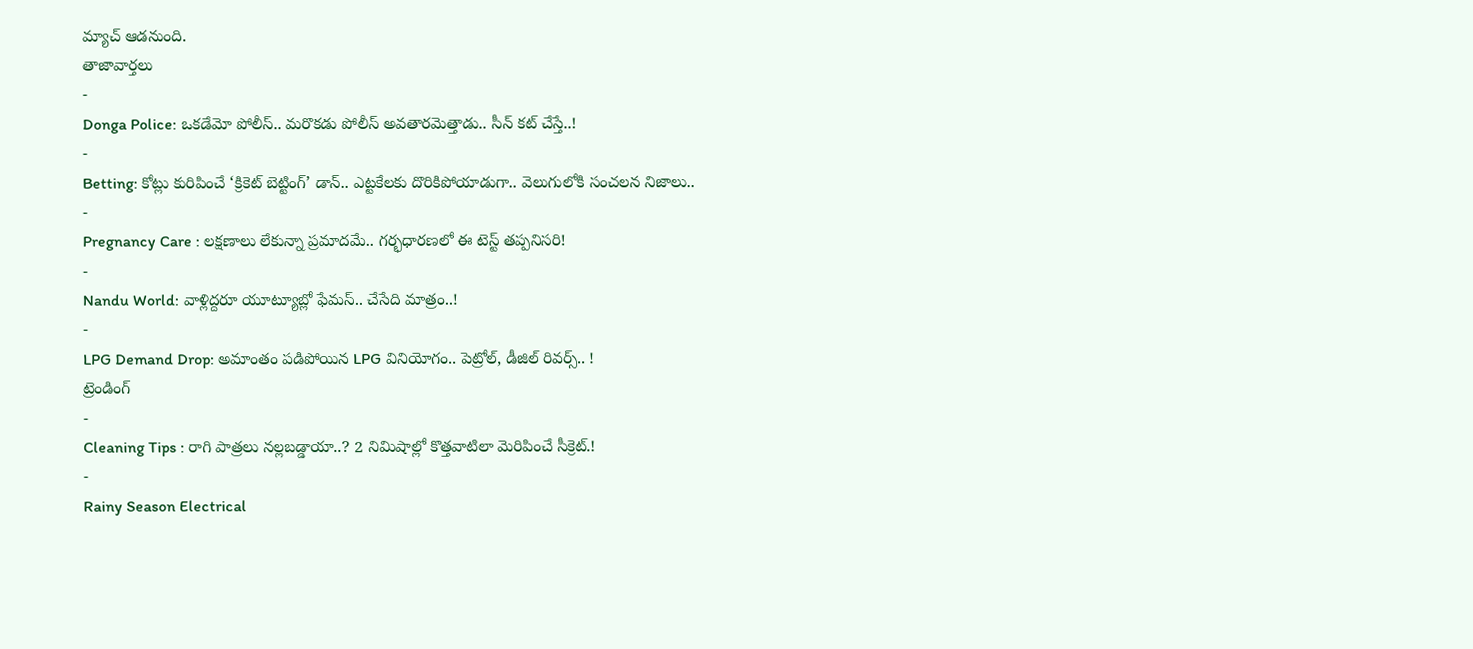మ్యాచ్ ఆడనుంది.
తాజావార్తలు
-
Donga Police: ఒకడేమో పోలీస్.. మరొకడు పోలీస్ అవతారమెత్తాడు.. సీన్ కట్ చేస్తే..!
-
Betting: కోట్లు కురిపించే ‘క్రికెట్ బెట్టింగ్’ డాన్.. ఎట్టకేలకు దొరికిపోయాడుగా.. వెలుగులోకి సంచలన నిజాలు..
-
Pregnancy Care : లక్షణాలు లేకున్నా ప్రమాదమే.. గర్భధారణలో ఈ టెస్ట్ తప్పనిసరి!
-
Nandu World: వాళ్లిద్దరూ యూట్యూబ్లో ఫేమస్.. చేసేది మాత్రం..!
-
LPG Demand Drop: అమాంతం పడిపోయిన LPG వినియోగం.. పెట్రోల్, డీజిల్ రివర్స్.. !
ట్రెండింగ్
-
Cleaning Tips : రాగి పాత్రలు నల్లబడ్డాయా..? 2 నిమిషాల్లో కొత్తవాటిలా మెరిపించే సీక్రెట్.!
-
Rainy Season Electrical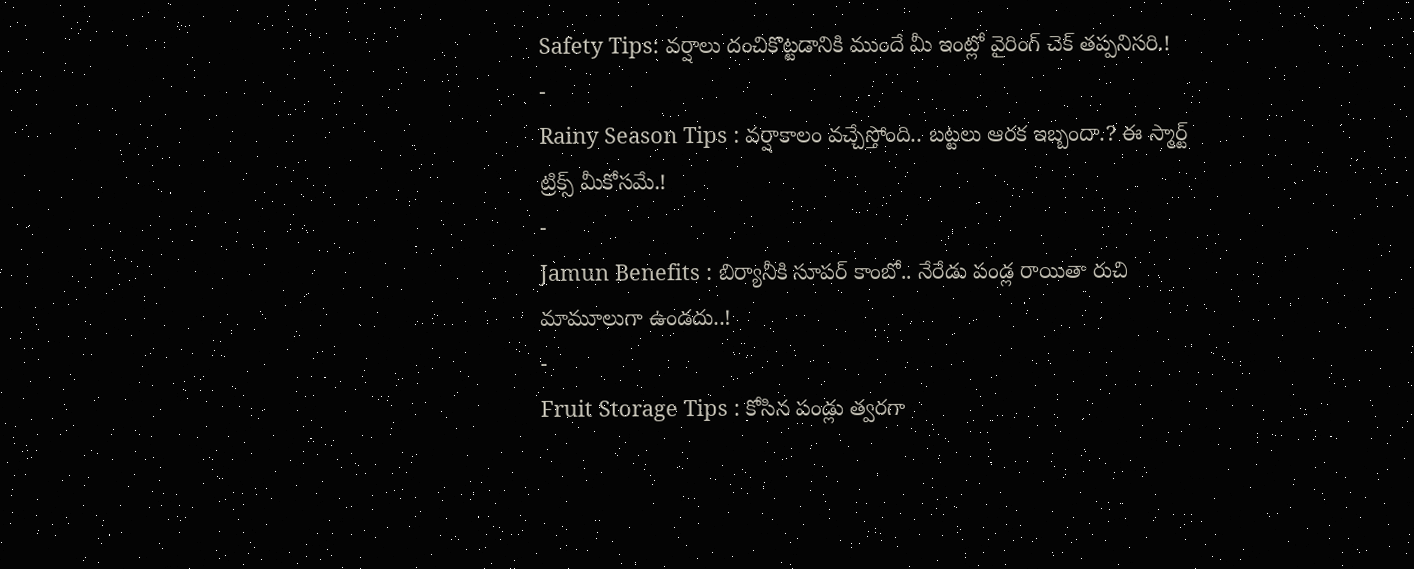Safety Tips: వర్షాలు దంచికొట్టడానికి ముందే మీ ఇంట్లో వైరింగ్ చెక్ తప్పనిసరి.!
-
Rainy Season Tips : వర్షాకాలం వచ్చేస్తోంది.. బట్టలు ఆరక ఇబ్బందా.? ఈ స్మార్ట్ ట్రిక్స్ మీకోసమే.!
-
Jamun Benefits : బిర్యానీకి సూపర్ కాంబో.. నేరేడు పండ్ల రాయితా రుచి మామూలుగా ఉండదు..!
-
Fruit Storage Tips : కోసిన పండ్లు త్వరగా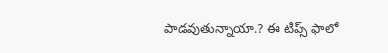పాడవుతున్నాయా.? ఈ టిప్స్ ఫాలో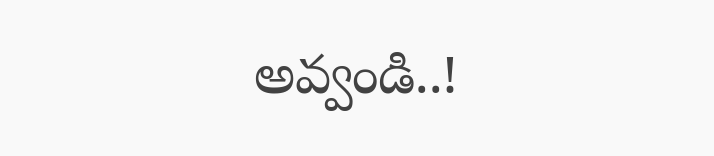అవ్వండి..!